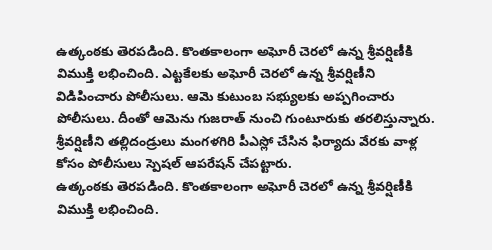ఉత్కంఠకు తెరపడింది. కొంతకాలంగా అఘోరీ చెరలో ఉన్న శ్రీవర్షిణీకి విముక్తి లభించింది. ఎట్టకేలకు అఘోరీ చెరలో ఉన్న శ్రీవర్షిణీని విడిపించారు పోలీసులు. ఆమె కుటుంబ సభ్యులకు అప్పగించారు పోలీసులు. దీంతో ఆమెను గుజరాత్ నుంచి గుంటూరుకు తరలిస్తున్నారు. శ్రీవర్షిణీని తల్లిదండ్రులు మంగళగిరి పీఎస్లో చేసిన ఫిర్యాదు వేరకు వాళ్ల కోసం పోలీసులు స్పెషల్ ఆపరేషన్ చేపట్టారు.
ఉత్కంఠకు తెరపడింది. కొంతకాలంగా అఘోరీ చెరలో ఉన్న శ్రీవర్షిణీకి విముక్తి లభించింది.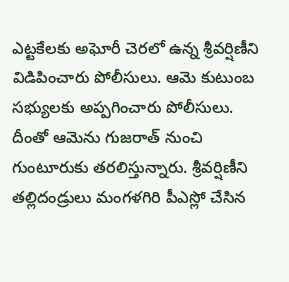ఎట్టకేలకు అఘోరీ చెరలో ఉన్న శ్రీవర్షిణీని విడిపించారు పోలీసులు. ఆమె కుటుంబ సభ్యులకు అప్పగించారు పోలీసులు. దీంతో ఆమెను గుజరాత్ నుంచి గుంటూరుకు తరలిస్తున్నారు. శ్రీవర్షిణీని తల్లిదండ్రులు మంగళగిరి పీఎస్లో చేసిన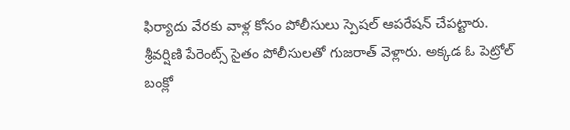ఫిర్యాదు వేరకు వాళ్ల కోసం పోలీసులు స్పెషల్ ఆపరేషన్ చేపట్టారు. శ్రీవర్షిణి పేరెంట్స్ సైతం పోలీసులతో గుజరాత్ వెళ్లారు. అక్కడ ఓ పెట్రోల్ బంక్లో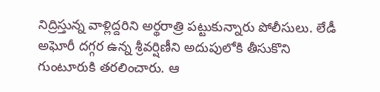నిద్రిస్తున్న వాళ్లిద్దరిని అర్థరాత్రి పట్టుకున్నారు పోలీసులు. లేడీ అఘోరీ దగ్గర ఉన్న శ్రీవర్షిణీని అదుపులోకి తీసుకొని గుంటూరుకి తరలించారు. ఆ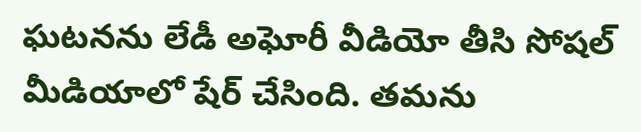ఘటనను లేడీ అఘోరీ వీడియో తీసి సోషల్ మీడియాలో షేర్ చేసింది. తమను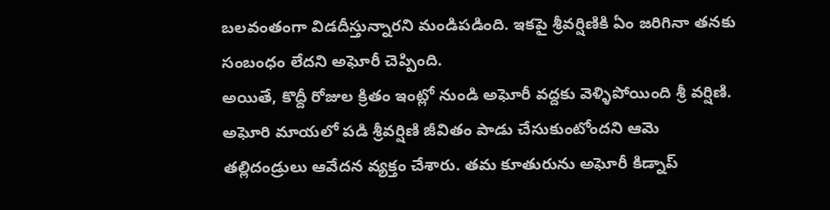బలవంతంగా విడదీస్తున్నారని మండిపడింది. ఇకపై శ్రీవర్షిణికి ఏం జరిగినా తనకు సంబంధం లేదని అఘోరీ చెప్పింది.
అయితే, కొద్దీ రోజుల క్రితం ఇంట్లో నుండి అఘోరీ వద్దకు వెళ్ళిపోయింది శ్రీ వర్షిణి. అఘోరి మాయలో పడి శ్రీవర్షిణి జీవితం పాడు చేసుకుంటోందని ఆమె తల్లిదండ్రులు ఆవేదన వ్యక్తం చేశారు. తమ కూతురును అఘోరీ కిడ్నాప్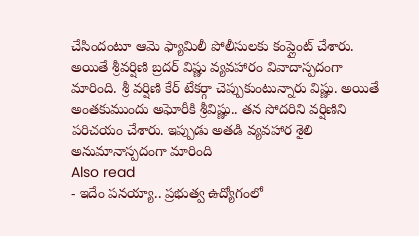చేసిందంటూ ఆమె ఫ్యామిలీ పోలీసులకు కంప్లైంట్ చేశారు.
అయితే శ్రీవర్షిణి బ్రదర్ విష్ణు వ్యవహారం వివాదాస్పదంగా మారింది. శ్రీ వర్షిణి కేర్ టేకర్గా చెప్పుకుంటున్నారు విష్ణు. అయితే అంతకుముందు అఘోరీకి శ్రీవిష్ణు.. తన సోదరిని వర్షిణిని పరిచయం చేశారు. ఇప్పుడు అతడి వ్యవహార శైలి అనుమానాస్పదంగా మారింది
Also read
- ఇదేం పనయ్యా.. ప్రభుత్వ ఉద్యోగంలో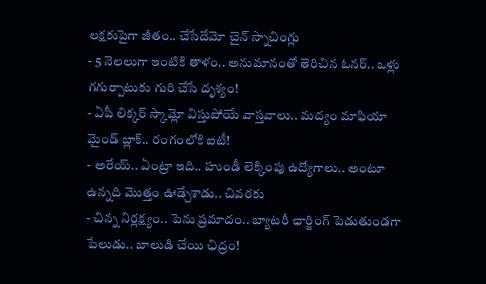లక్షకుపైగా జీతం.. చేసేదేమో చైన్ స్నాచింగ్లు
- 5 నెలలుగా ఇంటికి తాళం.. అనుమానంతో తెరిచిన ఓనర్.. ఒళ్లు గగుర్పాటుకు గురి చేసే దృశ్యం!
- ఏపీ లిక్కర్ స్కామ్లో విస్తుపోయే వాస్తవాలు.. మద్యం మాఫియా మైండ్ బ్లాక్.. రంగంలోకి ఐటీ!
- అరేయ్.. ఏంట్రా ఇది.. హుండీ లెక్కింపు ఉద్యోగాలు.. అంటూ ఉన్నది మొత్తం ఊడ్చేశాడు.. చివరకు
- చిన్న నిర్లక్ష్యం.. పెను ప్రమాదం.. బ్యాటరీ ఛార్జింగ్ పెడుతుండగా పేలుడు.. బాలుడి చేయి ఛిద్రం!